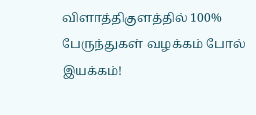விளாத்திகுளத்தில் 100% பேருந்துகள் வழக்கம் போல் இயக்கம்!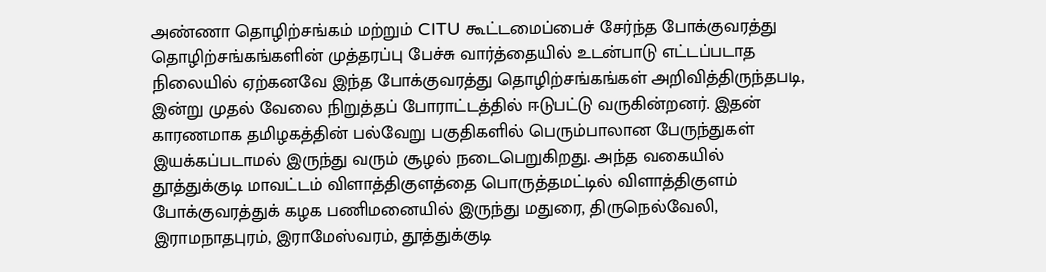அண்ணா தொழிற்சங்கம் மற்றும் CITU கூட்டமைப்பைச் சேர்ந்த போக்குவரத்து தொழிற்சங்கங்களின் முத்தரப்பு பேச்சு வார்த்தையில் உடன்பாடு எட்டப்படாத நிலையில் ஏற்கனவே இந்த போக்குவரத்து தொழிற்சங்கங்கள் அறிவித்திருந்தபடி, இன்று முதல் வேலை நிறுத்தப் போராட்டத்தில் ஈடுபட்டு வருகின்றனர். இதன் காரணமாக தமிழகத்தின் பல்வேறு பகுதிகளில் பெரும்பாலான பேருந்துகள் இயக்கப்படாமல் இருந்து வரும் சூழல் நடைபெறுகிறது. அந்த வகையில் தூத்துக்குடி மாவட்டம் விளாத்திகுளத்தை பொருத்தமட்டில் விளாத்திகுளம் போக்குவரத்துக் கழக பணிமனையில் இருந்து மதுரை, திருநெல்வேலி, இராமநாதபுரம், இராமேஸ்வரம், தூத்துக்குடி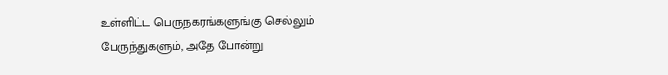உள்ளிட்ட பெருநகரங்களுங்கு செல்லும் பேருந்துகளும், அதே போன்று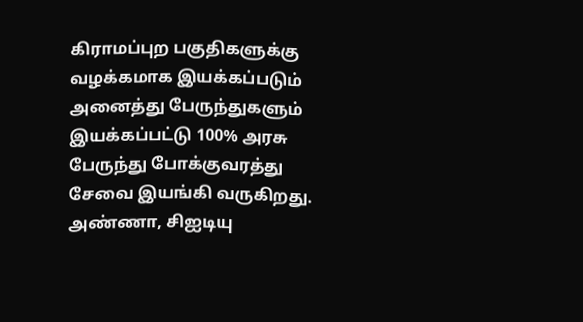கிராமப்புற பகுதிகளுக்கு வழக்கமாக இயக்கப்படும் அனைத்து பேருந்துகளும் இயக்கப்பட்டு 100% அரசு பேருந்து போக்குவரத்து சேவை இயங்கி வருகிறது. அண்ணா, சிஐடியு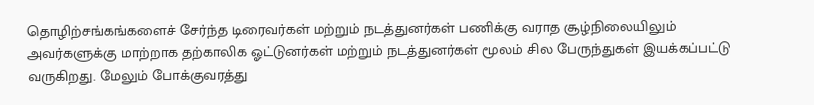தொழிற்சங்கங்களைச் சேர்ந்த டிரைவர்கள் மற்றும் நடத்துனர்கள் பணிக்கு வராத சூழ்நிலையிலும் அவர்களுக்கு மாற்றாக தற்காலிக ஓட்டுனர்கள் மற்றும் நடத்துனர்கள் மூலம் சில பேருந்துகள் இயக்கப்பட்டு வருகிறது. மேலும் போக்குவரத்து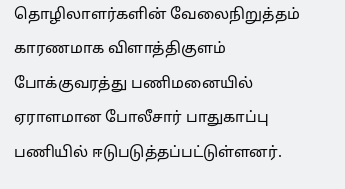தொழிலாளர்களின் வேலைநிறுத்தம் காரணமாக விளாத்திகுளம் போக்குவரத்து பணிமனையில் ஏராளமான போலீசார் பாதுகாப்பு பணியில் ஈடுபடுத்தப்பட்டுள்ளனர்.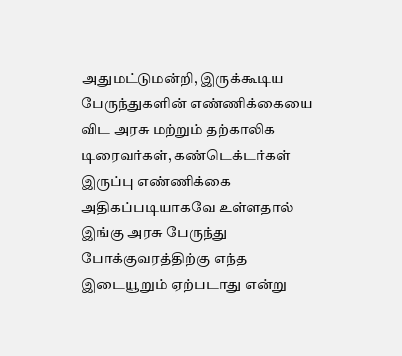அதுமட்டுமன்றி, இருக்கூடிய பேருந்துகளின் எண்ணிக்கையை விட அரசு மற்றும் தற்காலிக டிரைவர்கள், கண்டெக்டர்கள் இருப்பு எண்ணிக்கை அதிகப்படியாகவே உள்ளதால் இங்கு அரசு பேருந்து போக்குவரத்திற்கு எந்த இடையூறும் ஏற்படாது என்று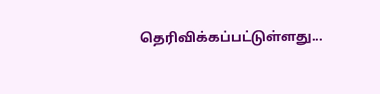தெரிவிக்கப்பட்டுள்ளது...